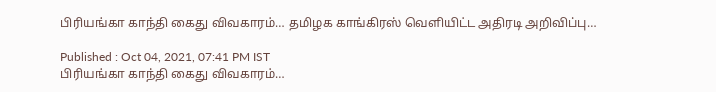பிரியங்கா காந்தி கைது விவகாரம்… தமிழக காங்கிரஸ் வெளியிட்ட அதிரடி அறிவிப்பு…

Published : Oct 04, 2021, 07:41 PM IST
பிரியங்கா காந்தி கைது விவகாரம்…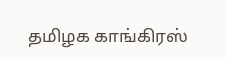தமிழக காங்கிரஸ்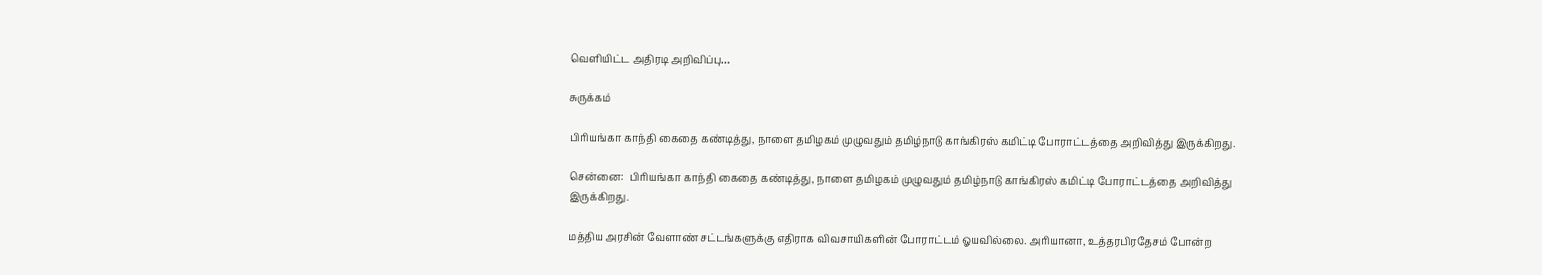வெளியிட்ட அதிரடி அறிவிப்பு…

சுருக்கம்

பிரியங்கா காந்தி கைதை கண்டித்து, நாளை தமிழகம் முழுவதும் தமிழ்நாடு காங்கிரஸ் கமிட்டி போராட்டத்தை அறிவித்து இருக்கிறது.

சென்னை:  பிரியங்கா காந்தி கைதை கண்டித்து, நாளை தமிழகம் முழுவதும் தமிழ்நாடு காங்கிரஸ் கமிட்டி போராட்டத்தை அறிவித்து இருக்கிறது.

மத்திய அரசின் வேளாண் சட்டங்களுக்கு எதிராக விவசாயிகளின் போராட்டம் ஓயவில்லை. அரியானா, உத்தரபிரதேசம் போன்ற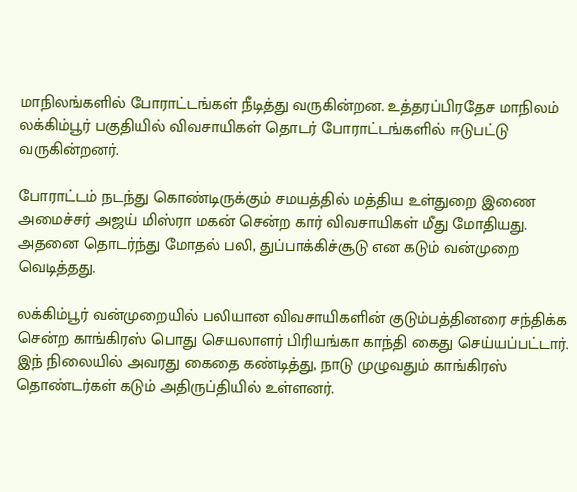மாநிலங்களில் போராட்டங்கள் நீடித்து வருகின்றன. உத்தரப்பிரதேச மாநிலம் லக்கிம்பூர் பகுதியில் விவசாயிகள் தொடர் போராட்டங்களில் ஈடுபட்டு வருகின்றனர்.

போராட்டம் நடந்து கொண்டிருக்கும் சமயத்தில் மத்திய உள்துறை இணை அமைச்சர் அஜய் மிஸ்ரா மகன் சென்ற கார் விவசாயிகள் மீது மோதியது. அதனை தொடர்ந்து மோதல் பலி, துப்பாக்கிச்சூடு என கடும் வன்முறை வெடித்தது.

லக்கிம்பூர் வன்முறையில் பலியான விவசாயிகளின் குடும்பத்தினரை சந்திக்க சென்ற காங்கிரஸ் பொது செயலாளர் பிரியங்கா காந்தி கைது செய்யப்பட்டார். இந் நிலையில் அவரது கைதை கண்டித்து, நாடு முழுவதும் காங்கிரஸ் தொண்டர்கள் கடும் அதிருப்தியில் உள்ளனர்.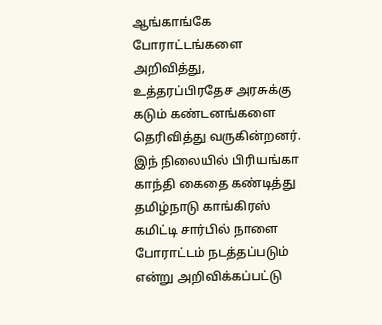ஆங்காங்கே போராட்டங்களை அறிவித்து, உத்தரப்பிரதேச அரசுக்கு கடும் கண்டனங்களை தெரிவித்து வருகின்றனர். இந் நிலையில் பிரியங்கா காந்தி கைதை கண்டித்து தமிழ்நாடு காங்கிரஸ் கமிட்டி சார்பில் நாளை போராட்டம் நடத்தப்படும் என்று அறிவிக்கப்பட்டு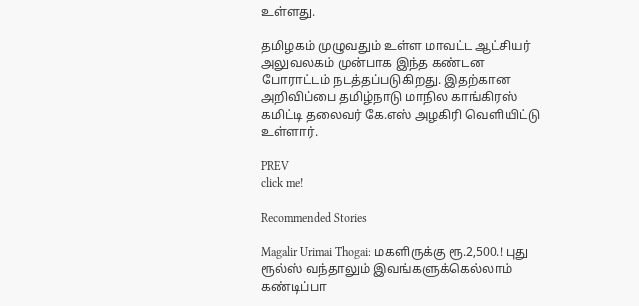உள்ளது.

தமிழகம் முழுவதும் உள்ள மாவட்ட ஆட்சியர் அலுவலகம் முன்பாக இந்த கண்டன போராட்டம் நடத்தப்படுகிறது. இதற்கான அறிவிப்பை தமிழ்நாடு மாநில காங்கிரஸ் கமிட்டி தலைவர் கே.எஸ் அழகிரி வெளியிட்டு உள்ளார்.

PREV
click me!

Recommended Stories

Magalir Urimai Thogai: மகளிருக்கு ரூ.2,500.! புது ரூல்ஸ் வந்தாலும் இவங்களுக்கெல்லாம் கண்டிப்பா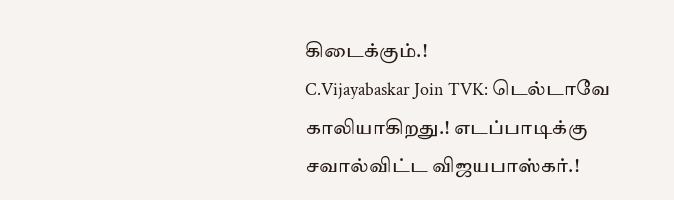கிடைக்கும்.!
C.Vijayabaskar Join TVK: டெல்டாவே காலியாகிறது.! எடப்பாடிக்கு சவால்விட்ட விஜயபாஸ்கர்.!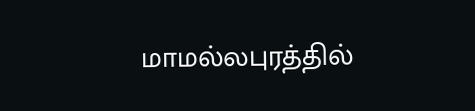மாமல்லபுரத்தில்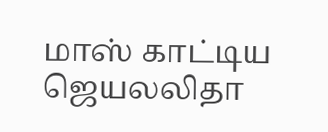மாஸ் காட்டிய ஜெயலலிதா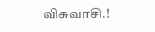விசுவாசி.!